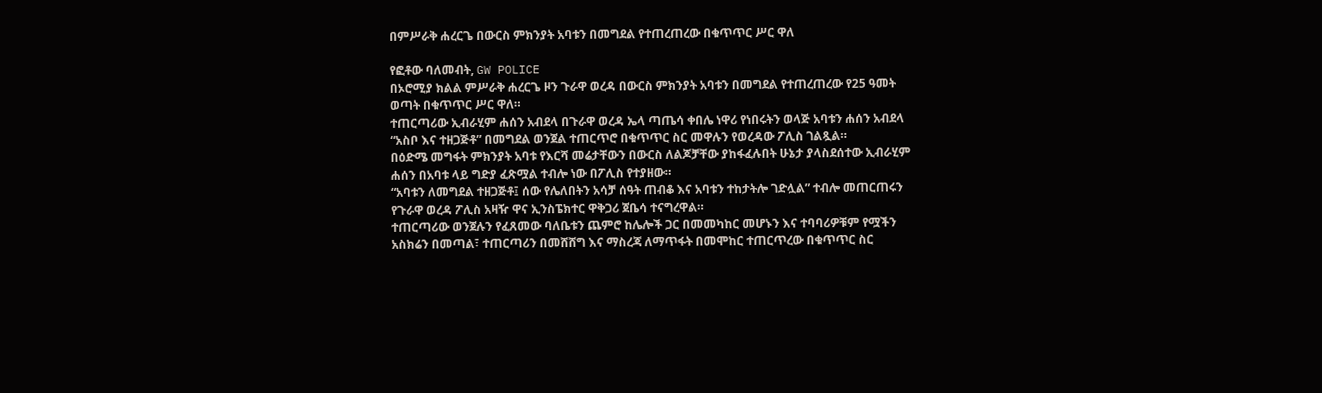በምሥራቅ ሐረርጌ በውርስ ምክንያት አባቱን በመግደል የተጠረጠረው በቁጥጥር ሥር ዋለ

የፎቶው ባለመብት, GW POLICE
በኦሮሚያ ክልል ምሥራቅ ሐረርጌ ዞን ጉራዋ ወረዳ በውርስ ምክንያት አባቱን በመግደል የተጠረጠረው የ25 ዓመት ወጣት በቁጥጥር ሥር ዋለ።
ተጠርጣሪው ኢብራሂም ሐሰን አብደላ በጉራዋ ወረዳ ኤላ ጣጤሳ ቀበሌ ነዋሪ የነበሩትን ወላጅ አባቱን ሐሰን አብደላ “አስቦ እና ተዘጋጅቶ” በመግደል ወንጀል ተጠርጥሮ በቁጥጥር ስር መዋሉን የወረዳው ፖሊስ ገልጿል።
በዕድሜ መግፋት ምክንያት አባቱ የእርሻ መሬታቸውን በውርስ ለልጆቻቸው ያከፋፈሉበት ሁኔታ ያላስደሰተው ኢብራሂም ሐሰን በአባቱ ላይ ግድያ ፈጽሟል ተብሎ ነው በፖሊስ የተያዘው።
“አባቱን ለመግደል ተዘጋጅቶ፤ ሰው የሌለበትን አሳቻ ሰዓት ጠብቆ እና አባቱን ተከታትሎ ገድሏል” ተብሎ መጠርጠሩን የጉራዋ ወረዳ ፖሊስ አዛዥ ዋና ኢንስፔክተር ዋቅጋሪ ጀቤሳ ተናግረዋል።
ተጠርጣሪው ወንጀሉን የፈጸመው ባለቤቱን ጨምሮ ከሌሎች ጋር በመመካከር መሆኑን እና ተባባሪዎቹም የሟችን አስክሬን በመጣል፣ ተጠርጣሪን በመሸሸግ እና ማስረጃ ለማጥፋት በመሞከር ተጠርጥረው በቁጥጥር ስር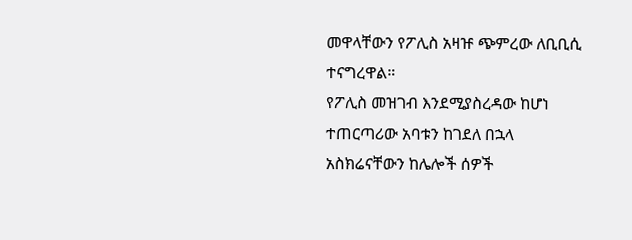መዋላቸውን የፖሊስ አዛዡ ጭምረው ለቢቢሲ ተናግረዋል።
የፖሊስ መዝገብ እንደሚያስረዳው ከሆነ ተጠርጣሪው አባቱን ከገደለ በኋላ አስክሬናቸውን ከሌሎች ሰዎች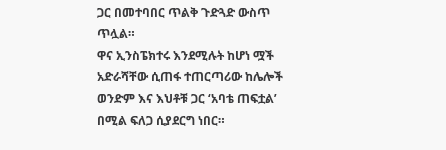ጋር በመተባበር ጥልቅ ጉድጓድ ውስጥ ጥሏል።
ዋና ኢንስፔክተሩ እንደሚሉት ከሆነ ሟች አድራሻቸው ሲጠፋ ተጠርጣሪው ከሌሎች ወንድም እና እህቶቹ ጋር ‘አባቴ ጠፍቷል’ በሚል ፍለጋ ሲያደርግ ነበር።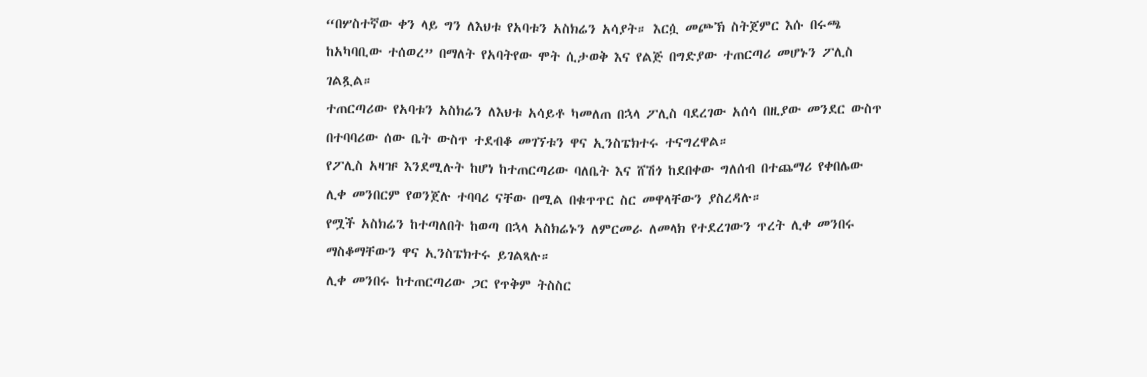“በሦስተኛው ቀን ላይ ግን ለእህቱ የአባቱን አስክሬን አሳያት። እርሷ መጮኽ ስትጀምር እሱ በሩጫ ከአካባቢው ተሰወረ” በማለት የአባትየው ሞት ሲታወቅ እና የልጅ በግድያው ተጠርጣሪ መሆኑን ፖሊስ ገልጿል።
ተጠርጣሪው የአባቱን አስክሬን ለእህቱ አሳይቶ ካመለጠ በኋላ ፖሊስ ባደረገው አሰሳ በዚያው መንደር ውስጥ በተባባሪው ሰው ቤት ውስጥ ተደብቆ መገኘቱን ዋና ኢንስፔክተሩ ተናግረዋል።
የፖሊስ አዛዡ እንደሚሉት ከሆነ ከተጠርጣሪው ባለቤት እና ሸሽጎ ከደበቀው ግለሰብ በተጨማሪ የቀበሌው ሊቀ መንበርም የወንጀሉ ተባባሪ ናቸው በሚል በቁጥጥር ስር መዋላቸውን ያስረዳሉ።
የሟች አስክሬን ከተጣለበት ከወጣ በኋላ አስክሬኑን ለምርመራ ለመላክ የተደረገውን ጥረት ሊቀ መንበሩ ማስቆማቸውን ዋና ኢንስፔክተሩ ይገልጻሉ።
ሊቀ መንበሩ ከተጠርጣሪው ጋር የጥቅም ትስስር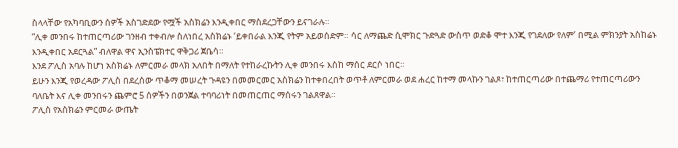ስላላቸው የአካባቢውን ሰዎች አስገድደው የሟች አስክሬን እንዲቀበር ማስደረጋቸውን ይናገራሉ።
“ሊቀ መንበሩ ከተጠርጣሪው ገንዘብ ተቀብሎ ስለነበረ አስክሬኑ ‘ይቀበራል እንጂ የትም አይወሰድም። ሳር ለማጨድ ሲሞክር ጉድጓድ ውስጥ ወድቆ ሞተ እንጂ የገደለው የለም’ በሚል ምክንያት አስከሬኑ እንዲቀበር አደርጓል” ብለዋል ዋና ኢንስፔክተር ዋቅጋሪ ጀቤሳ።
እንደ ፖሊስ አባሉ ከሆነ አስክሬኑ ለምርመራ መላክ አለበት በማለት የተከራረኩትን ሊቀ መንበሩ እስከ ማሰር ደርሶ ነበር።
ይሁን እንጂ የወረዳው ፖሊስ በደረሰው ጥቆማ መሠረት ጉዳዩን በመመርመር አስክሬን ከተቀበረበት ወጥቶ ለምርመራ ወደ ሐረር ከተማ መላኩን ገልጾ፣ ከተጠርጣሪው በተጨማሪ የተጠርጣሪውን ባለቤት እና ሊቀ መንበሩን ጨምሮ 5 ሰዎችን በወንጀል ተባባሪነት በመጠርጠር ማሰሩን ገልጸዋል።
ፖሊስ የአስክሬን ምርመራ ውጤት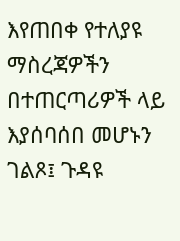እየጠበቀ የተለያዩ ማስረጃዎችን በተጠርጣሪዎች ላይ እያሰባሰበ መሆኑን ገልጾ፤ ጉዳዩ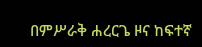በምሥራቅ ሐረርጌ ዞና ከፍተኛ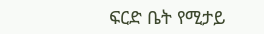ፍርድ ቤት የሚታይ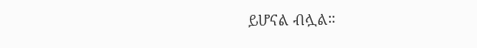ይሆናል ብሏል።